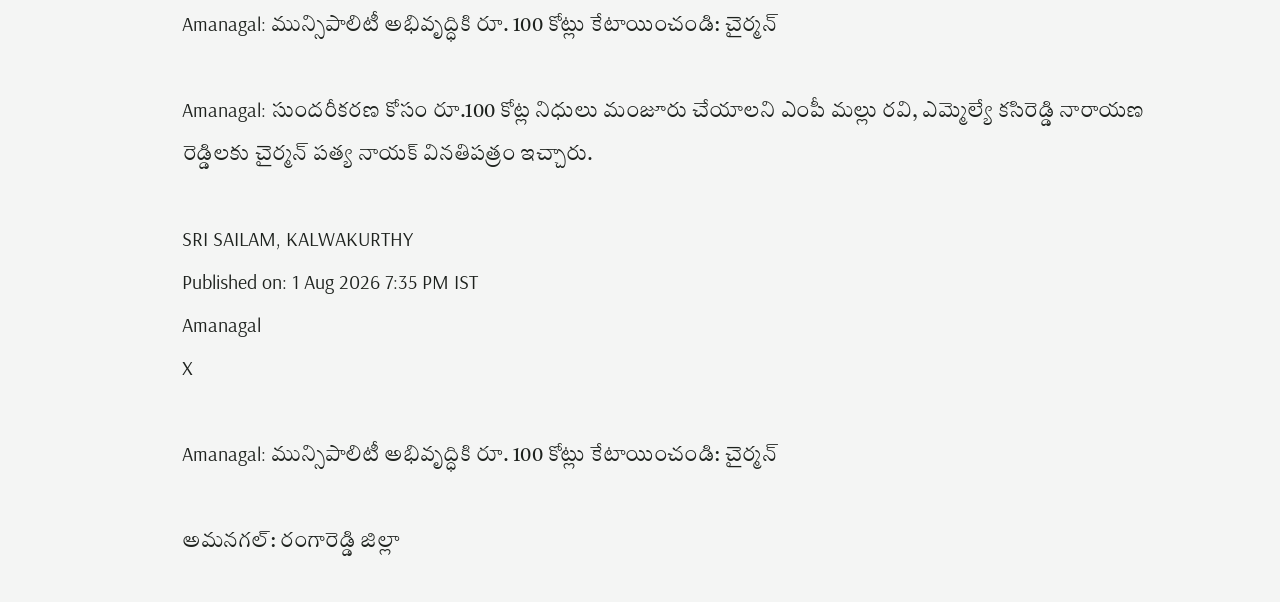Amanagal: మున్సిపాలిటీ అభివృద్ధికి రూ. 100 కోట్లు కేటాయించండి: చైర్మన్

Amanagal: సుందరీకరణ కోసం రూ.100 కోట్ల నిధులు మంజూరు చేయాలని ఎంపీ మల్లు రవి, ఎమ్మెల్యే కసిరెడ్డి నారాయణ రెడ్డిలకు చైర్మన్ పత్య నాయక్ వినతిపత్రం ఇచ్చారు.

SRI SAILAM, KALWAKURTHY
Published on: 1 Aug 2026 7:35 PM IST
Amanagal
X

Amanagal: మున్సిపాలిటీ అభివృద్ధికి రూ. 100 కోట్లు కేటాయించండి: చైర్మన్

అమనగల్: రంగారెడ్డి జిల్లా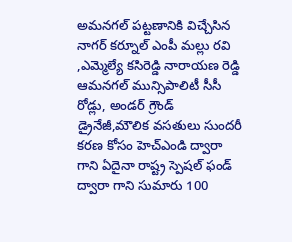అమనగల్ పట్టణానికి విచ్చేసిన నాగర్ కర్నూల్ ఎంపీ మల్లు రవి ,ఎమ్మెల్యే కసిరెడ్డి నారాయణ రెడ్డి ఆమనగల్ మున్సిపాలిటీ సీసీ రోడ్లు, అండర్ గ్రౌండ్ డ్రైనేజీ,మౌలిక వసతులు సుందరీ కరణ కోసం హెచ్ఎండి ద్వారా గాని ఏదైనా రాష్ట్ర స్పెషల్ ఫండ్ ద్వారా గాని సుమారు 100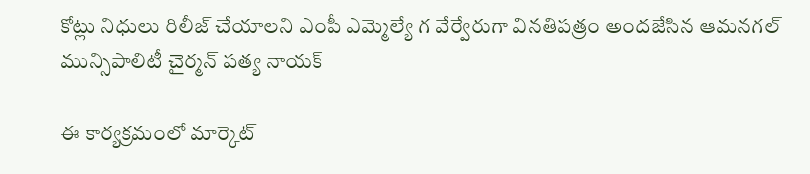కోట్లు నిధులు రిలీజ్ చేయాలని ఎంపీ ఎమ్మెల్యే గ వేర్వేరుగా వినతిపత్రం అందజేసిన ఆమనగల్ మున్సిపాలిటీ చైర్మన్ పత్య నాయక్

ఈ కార్యక్రమంలో మార్కెట్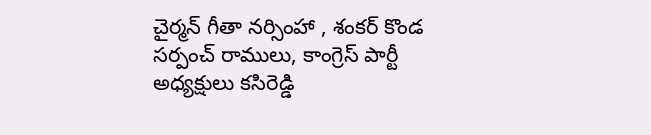చైర్మన్ గీతా నర్సింహా , శంకర్ కొండ సర్పంచ్ రాములు, కాంగ్రెస్ పార్టీ అధ్యక్షులు కసిరెడ్డి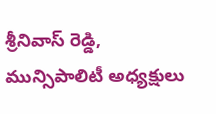శ్రీనివాస్ రెడ్డి, మున్సిపాలిటీ అధ్యక్షులు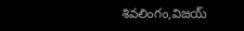శివలింగం,విజయ్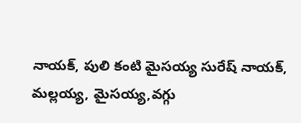నాయక్, పులి కంటి మైసయ్య సురేష్ నాయక్, మల్లయ్య, మైసయ్య,వగ్గు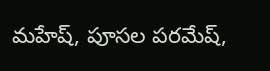మహేష్, పూసల పరమేష్,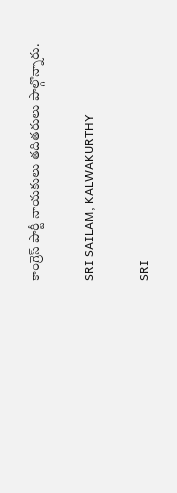కాంగ్రెస్ పార్టీ నాయకులు తదితరులు పాల్గొన్నారు.

SRI SAILAM, KALWAKURTHY

SRI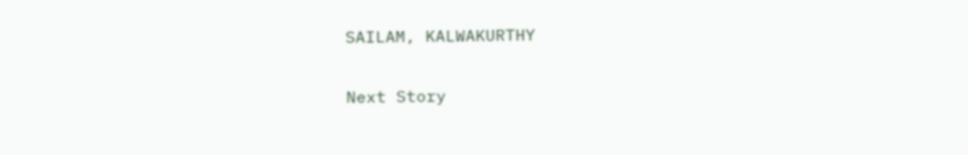SAILAM, KALWAKURTHY

Next Story